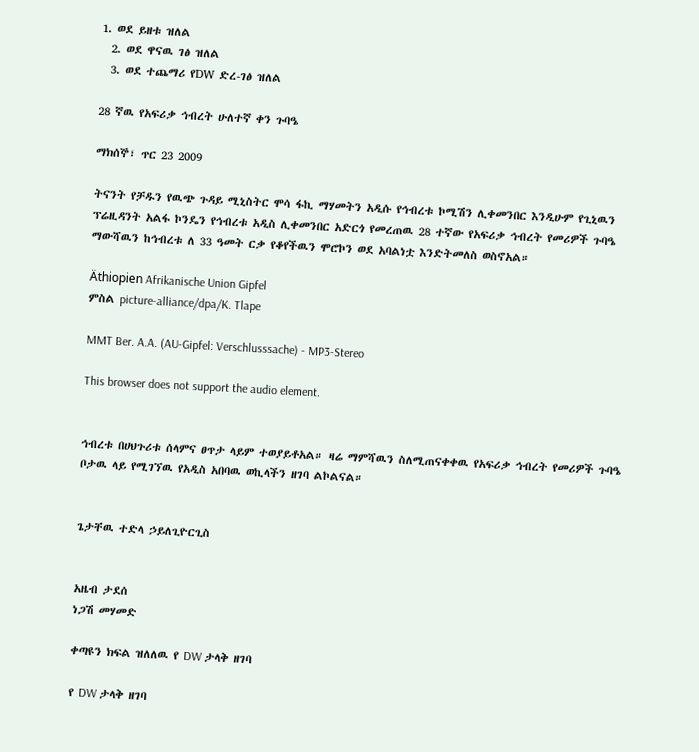1. ወደ ይዘቱ ዝለል
  2. ወደ ዋናዉ ገፅ ዝለል
  3. ወደ ተጨማሪ የDW ድረ-ገፅ ዝለል

28 ኛዉ የአፍሪቃ ኅብረት ሁለተኛ ቀን ጉባዔ

ማክሰኞ፣ ጥር 23 2009

ትናንት የቻዱን የዉጭ ጉዳይ ሚኒስትር ሞሳ ፋኪ ማሃመትን አዲሱ የኅብረቱ ኮሚሽን ሊቀመንበር እንዲሁም የጊኒዉን ፕሬዚዳንት አልፋ ኮንዴን የኅብረቱ አዲስ ሊቀመንበር አድርጎ የመረጠዉ 28 ተኛው የአፍሪቃ ኅብረት የመሪዎች ጉባዔ ማውሻዉን ከኅብረቱ ለ 33 ዓመት ርቃ የቆየችዉን ሞሮኮን ወደ አባልነቷ እንድትመለስ ወስኖአል።

Äthiopien Afrikanische Union Gipfel
ምስል picture-alliance/dpa/K. Tlape

MMT Ber. A.A. (AU-Gipfel: Verschlusssache) - MP3-Stereo

This browser does not support the audio element.


ኅብረቱ በሀህጉሪቱ ሰላምና ፀጥታ ላይም ተወያይቶአል። ዛሬ ማምሻዉን ስለሚጠናቀቀዉ የአፍሪቃ ኅብረት የመሪዎች ጉባዔ ቦታዉ ላይ የሚገኘዉ የአዲስ አበባዉ ወኪላችን ዘገባ ልኮልናል።


ጌታቸዉ ተድላ ኃይለጊዮርጊስ


አዜብ ታደሰ
ነጋሽ መሃመድ

ቀጣዩን ክፍል ዝለለዉ የ DW ታላቅ ዘገባ

የ DW ታላቅ ዘገባ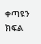ቀጣዩን ክፍል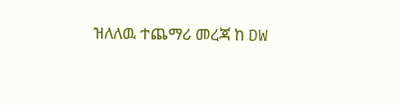ዝለለዉ ተጨማሪ መረጃ ከ DW